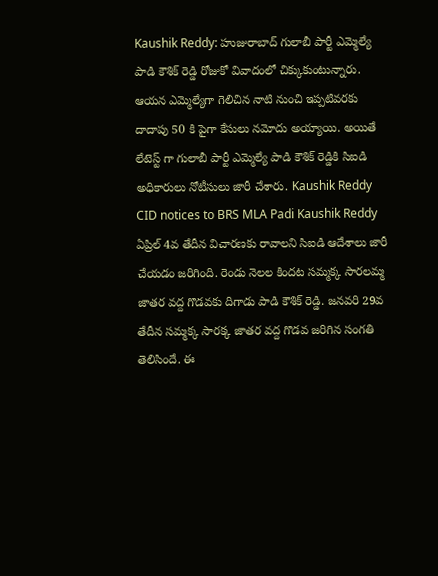Kaushik Reddy: హుజురాబాద్ గులాబీ పార్టీ ఎమ్మెల్యే పాడి కౌశిక్ రెడ్డి రోజుకో వివాదంలో చిక్కుకుంటున్నారు. ఆయన ఎమ్మెల్యేగా గెలిచిన నాటి నుంచి ఇప్పటివరకు దాదాపు 50 కి పైగా కేసులు నమోదు అయ్యాయి. అయితే లేటెస్ట్ గా గులాబీ పార్టీ ఎమ్మెల్యే పాడి కౌశిక్ రెడ్డికి సిఐడి అధికారులు నోటీసులు జారీ చేశారు. Kaushik Reddy
CID notices to BRS MLA Padi Kaushik Reddy
ఏప్రిల్ 4వ తేదీన విచారణకు రావాలని సిఐడి ఆదేశాలు జారీ చేయడం జరిగింది. రెండు నెలల కిందట సమ్మక్క సారలమ్మ జాతర వద్ద గొడవకు దిగాడు పాడి కౌశిక్ రెడ్డి. జనవరి 29వ తేదీన సమ్మక్క సారక్క జాతర వద్ద గొడవ జరిగిన సంగతి తెలిసిందే. ఈ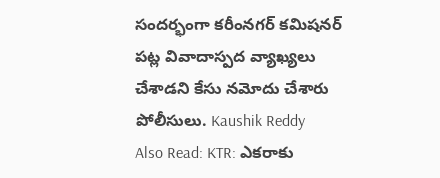సందర్భంగా కరీంనగర్ కమిషనర్ పట్ల వివాదాస్పద వ్యాఖ్యలు చేశాడని కేసు నమోదు చేశారు పోలీసులు. Kaushik Reddy
Also Read: KTR: ఎకరాకు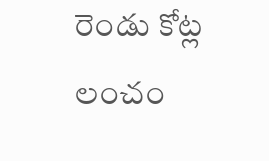రెండు కోట్ల లంచం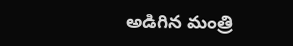అడిగిన మంత్రి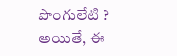పొంగులేటి ?
అయితే, ఈ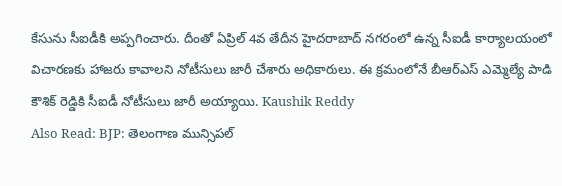కేసును సీఐడీకి అప్పగించారు. దీంతో ఏప్రిల్ 4వ తేదీన హైదరాబాద్ నగరంలో ఉన్న సీఐడీ కార్యాలయంలో విచారణకు హాజరు కావాలని నోటీసులు జారీ చేశారు అధికారులు. ఈ క్రమంలోనే బీఆర్ఎస్ ఎమ్మెల్యే పాడి కౌశిక్ రెడ్డికి సీఐడీ నోటీసులు జారీ అయ్యాయి. Kaushik Reddy
Also Read: BJP: తెలంగాణ మున్సిపల్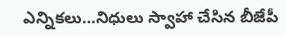ఎన్నికలు…నిధులు స్వాహా చేసిన బీజేపీ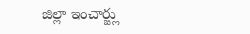జిల్లా ఇంచార్జ్లు